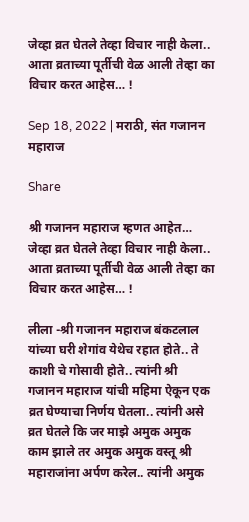जेव्हा व्रत घेतले तेव्हा विचार नाही केला.. आता व्रताच्या पूर्तीची वेळ आली तेव्हा का विचार करत आहेस… !

Sep 18, 2022 | मराठी, संत गजानन महाराज

Share

श्री गजानन महाराज म्हणत आहेत… जेव्हा व्रत घेतले तेव्हा विचार नाही केला.. आता व्रताच्या पूर्तीची वेळ आली तेव्हा का विचार करत आहेस… !

लीला -श्री गजानन महाराज बंकटलाल यांच्या घरी शेगांव येथेच रहात होते.. ते काशी चे गोसावी होते.. त्यांनी श्री गजानन महाराज यांची महिमा ऐकून एक व्रत घेण्याचा निर्णय घेतला.. त्यांनी असे व्रत घेतले कि जर माझे अमुक अमुक काम झाले तर अमुक अमुक वस्तू श्री महाराजांना अर्पण करेल.. त्यांनी अमुक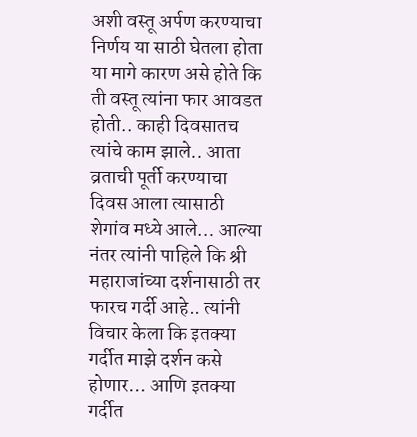अशी वस्तू अर्पण करण्याचा निर्णय या साठी घेतला होता या मागे कारण असे होते कि ती वस्तू त्यांना फार आवडत होती.. काही दिवसातच त्यांचे काम झाले.. आता व्रताची पूर्ती करण्याचा दिवस आला त्यासाठी शेगांव मध्ये आले… आल्या नंतर त्यांनी पाहिले कि श्री महाराजांच्या दर्शनासाठी तर फारच गर्दी आहे.. त्यांनी विचार केला कि इतक्या गर्दीत माझे दर्शन कसे होणार… आणि इतक्या गर्दीत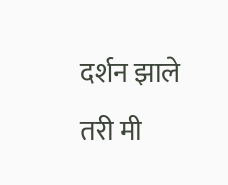दर्शन झाले तरी मी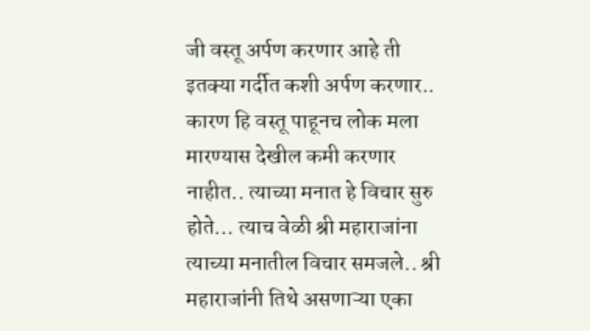जी वस्तू अर्पण करणार आहे ती इतक्या गर्दीत कशी अर्पण करणार.. कारण हि वस्तू पाहूनच लोक मला मारण्यास देखील कमी करणार नाहीत.. त्याच्या मनात हे विचार सुरु होते… त्याच वेळी श्री महाराजांना त्याच्या मनातील विचार समजले.. श्री महाराजांनी तिथे असणाऱ्या एका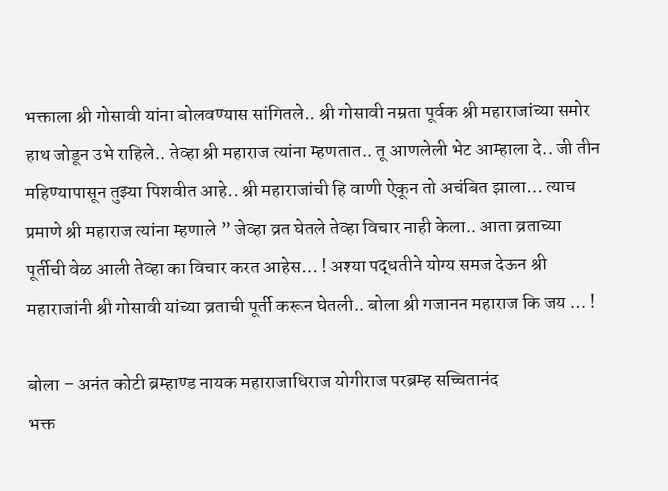भक्ताला श्री गोसावी यांना बोलवण्यास सांगितले.. श्री गोसावी नम्रता पूर्वक श्री महाराजांच्या समोर हाथ जोडून उभे राहिले.. तेव्हा श्री महाराज त्यांना म्हणतात.. तू आणलेली भेट आम्हाला दे.. जी तीन महिण्यापासून तुझ्या पिशवीत आहे.. श्री महाराजांची हि वाणी ऐकून तो अचंबित झाला… त्याच प्रमाणे श्री महाराज त्यांना म्हणाले ” जेव्हा व्रत घेतले तेव्हा विचार नाही केला.. आता व्रताच्या पूर्तीची वेळ आली तेव्हा का विचार करत आहेस… ! अश्या पद्धतीने योग्य समज देऊन श्री महाराजांनी श्री गोसावी यांच्या व्रताची पूर्ती करून घेतली.. बोला श्री गजानन महाराज कि जय … !

बोला – अनंत कोटी ब्रम्हाण्ड नायक महाराजाधिराज योगीराज परब्रम्ह सच्चितानंद
भक्त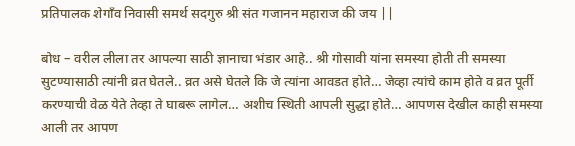प्रतिपालक शेगाँव निवासी समर्थ सदगुरु श्री संत गजानन महाराज की जय ||

बोध – वरील लीला तर आपल्या साठी ज्ञानाचा भंडार आहे.. श्री गोसावी यांना समस्या होती ती समस्या सुटण्यासाठी त्यांनी व्रत घेतले.. व्रत असे घेतले कि जे त्यांना आवडत होते… जेव्हा त्यांचे काम होते व व्रत पूर्ती करण्याची वेळ येते तेव्हा ते घाबरू लागेल… अशीच स्थिती आपली सुद्धा होते… आपणस देखील काही समस्या आली तर आपण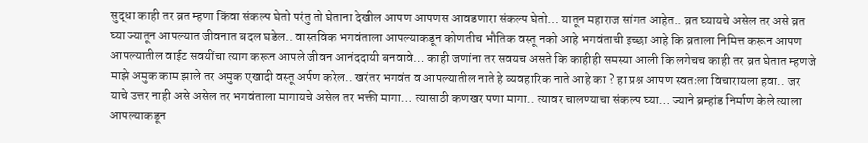सुद्धा काही तर व्रत म्हणा किंवा संकल्प घेतो परंतु तो घेताना देखील आपण आपणस आवडणारा संकल्प घेतो… यातून महाराज सांगत आहेत.. व्रत घ्यायचे असेल तर असे व्रत घ्या ज्यातून आपल्यात जीवनात बदल घडेल.. वास्तविक भगवंताला आपल्याकडून कोणतीच भौतिक वस्तू नको आहे भगवंताची इच्छा आहे कि व्रताला निमित्त करून आपण आपल्यातील वाईट सवयींचा त्याग करून आपले जीवन आनंददायी बनवावे… काही जणांना तर सवयच असते कि काहीही समस्या आली कि लगेचच काही तर व्रत घेतात म्हणजे माझे अमुक काम झाले तर अमुक एखादी वस्तू अर्पण करेल.. खरंतर भगवंत व आपल्यातील नाते हे व्यवहारिक नाते आहे का ? हा प्रश्न आपण स्वतःला विचारायला हवा.. जर याचे उत्तर नाही असे असेल तर भगवंताला मागायचे असेल तर भक्ती मागा… त्यासाठी कणखर पणा मागा.. त्यावर चालण्याचा संकल्प घ्या… ज्याने ब्रम्हांड निर्माण केले त्याला आपल्याकडून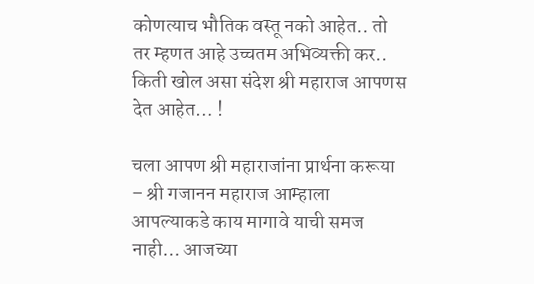कोणत्याच भौतिक वस्तू नको आहेत.. तो तर म्हणत आहे उच्चतम अभिव्यक्ती कर.. किती खोल असा संदेश श्री महाराज आपणस देत आहेत… !

चला आपण श्री महाराजांना प्रार्थना करूया – श्री गजानन महाराज आम्हाला आपल्याकडे काय मागावे याची समज नाही… आजच्या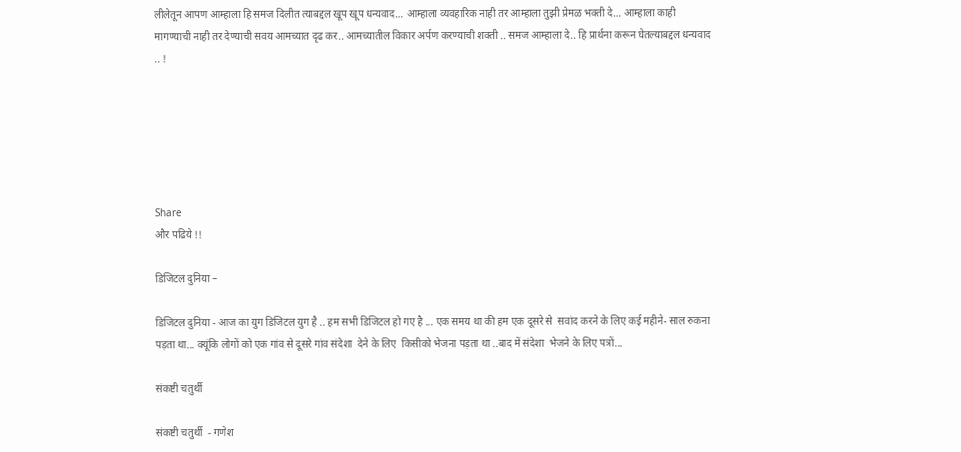लीलेतून आपण आम्हाला हि समज दिलीत त्याबद्दल खूप खूप धन्यवाद… आम्हाला व्यवहारिक नाही तर आम्हाला तुझी प्रेमळ भक्ती दे… आम्हाला काही मागण्याची नाही तर देण्याची सवय आमच्यात दृढ कर.. आमच्यातील विकार अर्पण करण्याची शक्ती .. समज आम्हाला दे.. हि प्रार्थना करून घेतल्याबद्दल धन्यवाद .. !






Share
और पढिये !!

डिजिटल दुनिया –

डिजिटल दुनिया - आज का युग डिजिटल युग है .. हम सभी डिजिटल हो गए है ... एक समय था की हम एक दूसरे से  सवांद करने के लिए कई महीने- साल रुकना पड़ता था... क्यूंकि लोगों को एक गांव से दूसरे गांव संदेशा  देने के लिए  किसीको भेजना पड़ता था ..बाद में संदेशा  भेजने के लिए पत्रों...

संकष्टी चतुर्थी

संकष्टी चतुर्थी  - गणेश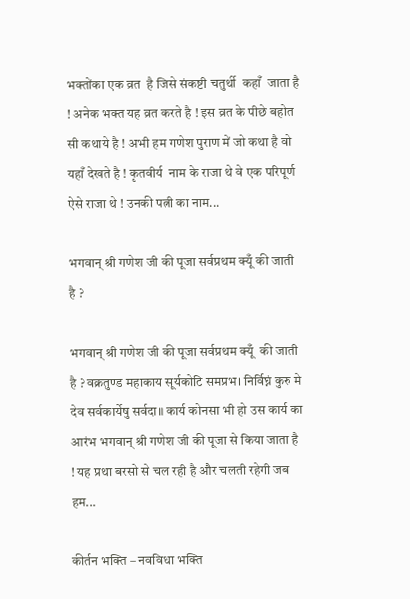भक्तोंका एक व्रत  है जिसे संकष्टी चतुर्थी  कहाँ  जाता है ! अनेक भक्त यह व्रत करते है ! इस व्रत के पीछे बहोत सी कथाये है ! अभी हम गणेश पुराण में जो कथा है वो यहाँ देखते है ! कृतवीर्य  नाम के राजा थे वे एक परिपूर्ण ऐसे राजा थे ! उनकी पत्नी का नाम...

भगवान् श्री गणेश जी की पूजा सर्वप्रथम क्यूँ की जाती है ?

भगवान् श्री गणेश जी की पूजा सर्वप्रथम क्यूँ  की जाती है ? वक्रतुण्ड महाकाय सूर्यकोटि समप्रभ। निर्विघ्नं कुरु मे देव सर्वकार्येषु सर्वदा॥ कार्य कोनसा भी हो उस कार्य का आरंभ भगवान् श्री गणेश जी की पूजा से किया जाता है ! यह प्रथा बरसो से चल रही है और चलती रहेगी जब हम...

कीर्तन भक्ति – नवविधा भक्ति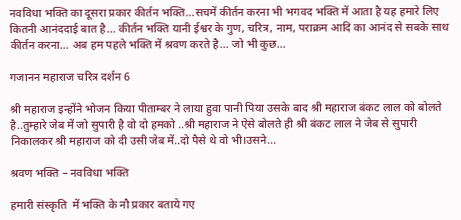नवविधा भक्ति का दूसरा प्रकार कीर्तन भक्ति...सचमें कीर्तन करना भी भगवद भक्ति में आता है यह हमारे लिए कितनी आनंददाई बात है... कीर्तन भक्ति यानी ईश्वर के गुण, चरित्र, नाम, पराक्रम आदि का आनंद से सबके साथ कीर्तन करना... अब हम पहले भक्ति में श्रवण करते है... जो भी कुछ...

गजानन महाराज चरित्र दर्शन 6

श्री महाराज इन्होंने भोजन किया पीताम्बर ने लाया हुवा पानी पिया उसके बाद श्री महाराज बंकट लाल को बोलते है..तुम्हारे जेब में जो सुपारी है वो दो हमको ..श्री महाराज ने ऐसे बोलते ही श्री बंकट लाल ने जेब से सुपारी निकालकर श्री महाराज को दी उसी जेब में..दो पैसे थे वो भी।उसने...

श्रवण भक्ति – नवविधा भक्ति

हमारी संस्कृति  में भक्ति के नौ प्रकार बताये गए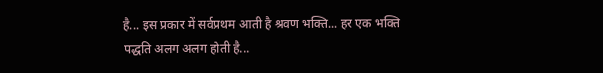है... इस प्रकार में सर्वप्रथम आती है श्रवण भक्ति... हर एक भक्ति पद्धति अलग अलग होती है...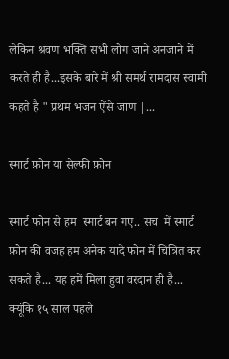लेकिन श्रवण भक्ति सभी लोग जाने अनजाने में करते ही है...इसके बारे में श्री समर्थ रामदास स्वामी कहते है " प्रथम भजन ऐंसे जाण |...

स्मार्ट फ़ोन या सेल्फी फ़ोन

स्मार्ट फोन से हम  स्मार्ट बन गए.. सच  में स्मार्ट फ़ोन की वजह हम अनेक यादे फोन में चित्रित कर सकते है... यह हमें मिला हुवा वरदान ही है... क्यूंकि १५ साल पहले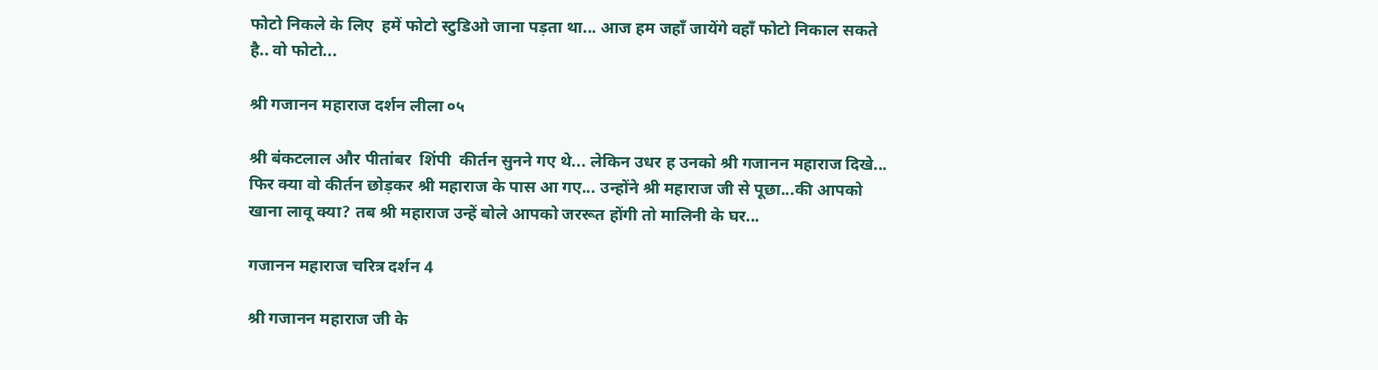फोटो निकले के लिए  हमें फोटो स्टुडिओ जाना पड़ता था... आज हम जहाँ जायेंगे वहाँ फोटो निकाल सकते है.. वो फोटो...

श्री गजानन महाराज दर्शन लीला ०५

श्री बंकटलाल और पीतांबर  शिंपी  कीर्तन सुनने गए थे... लेकिन उधर ह उनको श्री गजानन महाराज दिखे... फिर क्या वो कीर्तन छोड़कर श्री महाराज के पास आ गए... उन्होंने श्री महाराज जी से पूछा...की आपको खाना लावू क्या? तब श्री महाराज उन्हें बोले आपको जररूत होंगी तो मालिनी के घर...

गजानन महाराज चरित्र दर्शन 4

श्री गजानन महाराज जी के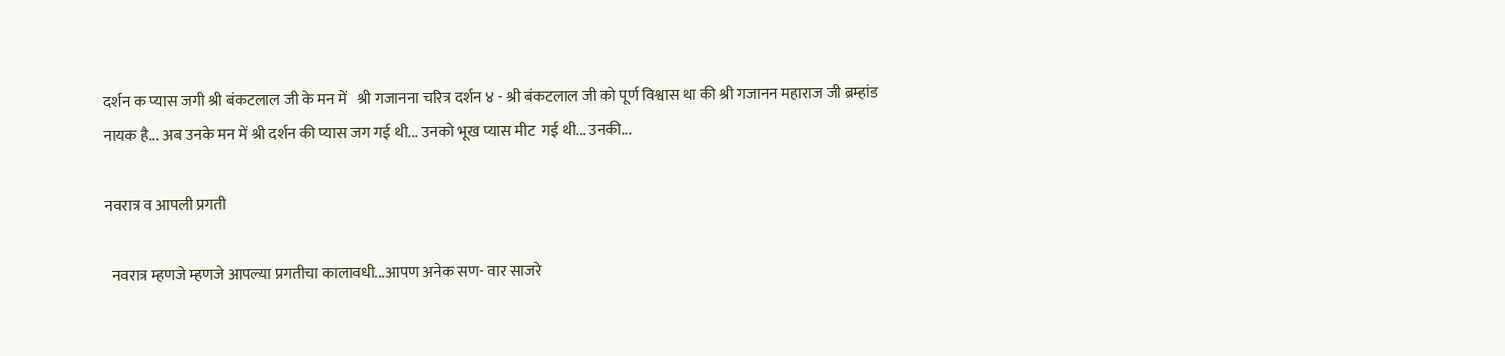दर्शन क प्यास जगी श्री बंकटलाल जी के मन में   श्री गजानना चरित्र दर्शन ४ - श्री बंकटलाल जी को पूर्ण विश्वास था की श्री गजानन महाराज जी ब्रम्हांड नायक है... अब उनके मन में श्री दर्शन की प्यास जग गई थी... उनको भूख प्यास मीट  गई थी... उनकी...

नवरात्र व आपली प्रगती

  नवरात्र म्हणजे म्हणजे आपल्या प्रगतीचा कालावधी...आपण अनेक सण- वार साजरे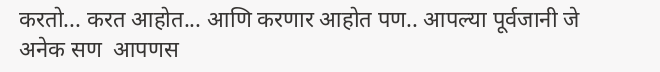करतो... करत आहोत... आणि करणार आहोत पण.. आपल्या पूर्वजानी जे अनेक सण  आपणस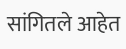सांगितले आहेत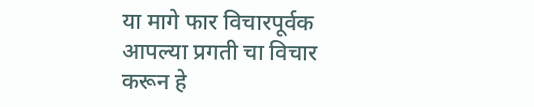या मागे फार विचारपूर्वक आपल्या प्रगती चा विचार करून हे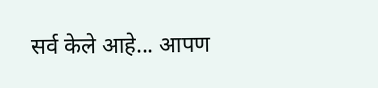सर्व केले आहे... आपण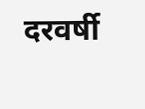दरवर्षी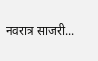नवरात्र साजरी...